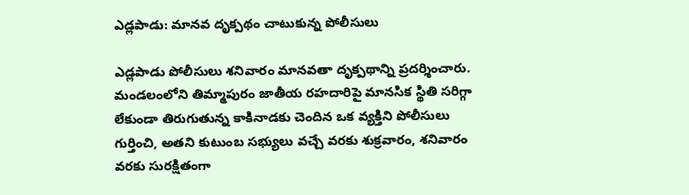ఎడ్లపాడు: మానవ దృక్పథం చాటుకున్న పోలీసులు

ఎడ్లపాడు పోలీసులు శనివారం మానవతా దృక్పథాన్ని ప్రదర్శించారు. మండలంలోని తిమ్మాపురం జాతీయ రహదారిపై మానసిక స్థితి సరిగ్గా లేకుండా తిరుగుతున్న కాకినాడకు చెందిన ఒక వ్యక్తిని పోలీసులు గుర్తించి, అతని కుటుంబ సభ్యులు వచ్చే వరకు శుక్రవారం, శనివారం వరకు సురక్షితంగా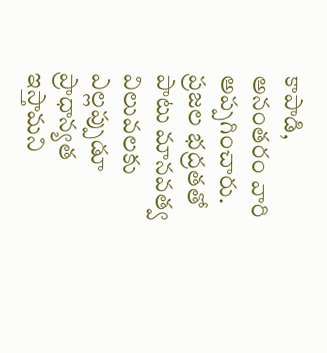కాపాడి, అనంతరం వారి అప్పగించారు. ప్రజల భద్రతతో పాటు మానవత్వ విలువలకు ఎల్లప్పుడూ ప్రాధాన్యత ఇస్తామని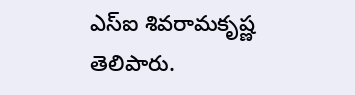ఎస్ఐ శివరామకృష్ణ తెలిపారు.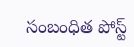సంబంధిత పోస్ట్